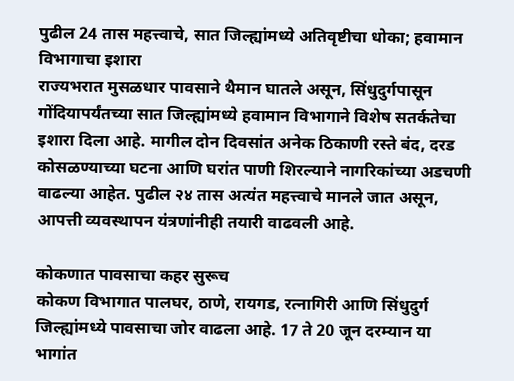पुढील 24 तास महत्त्वाचे, सात जिल्ह्यांमध्ये अतिवृष्टीचा धोका; हवामान विभागाचा इशारा
राज्यभरात मुसळधार पावसाने थैमान घातले असून, सिंधुदुर्गपासून गोंदियापर्यंतच्या सात जिल्ह्यांमध्ये हवामान विभागाने विशेष सतर्कतेचा इशारा दिला आहे. मागील दोन दिवसांत अनेक ठिकाणी रस्ते बंद, दरड कोसळण्याच्या घटना आणि घरांत पाणी शिरल्याने नागरिकांच्या अडचणी वाढल्या आहेत. पुढील २४ तास अत्यंत महत्त्वाचे मानले जात असून, आपत्ती व्यवस्थापन यंत्रणांनीही तयारी वाढवली आहे.

कोकणात पावसाचा कहर सुरूच
कोकण विभागात पालघर, ठाणे, रायगड, रत्नागिरी आणि सिंधुदुर्ग जिल्ह्यांमध्ये पावसाचा जोर वाढला आहे. 17 ते 20 जून दरम्यान या भागांत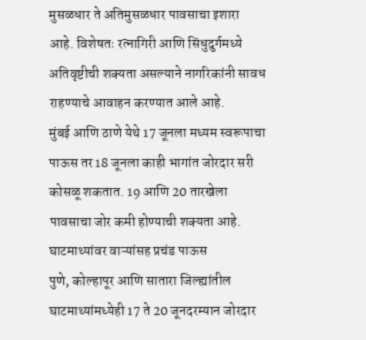मुसळधार ते अतिमुसळधार पावसाचा इशारा आहे. विशेषतः रत्नागिरी आणि सिंधुदुर्गमध्ये अतिवृष्टीची शक्यता असल्याने नागरिकांनी सावध राहण्याचे आवाहन करण्यात आले आहे.
मुंबई आणि ठाणे येथे 17 जूनला मध्यम स्वरूपाचा पाऊस तर 18 जूनला काही भागांत जोरदार सरी कोसळू शकतात. 19 आणि 20 तारखेला पावसाचा जोर कमी होण्याची शक्यता आहे.
घाटमाथ्यांवर वाऱ्यांसह प्रचंड पाऊस
पुणे, कोल्हापूर आणि सातारा जिल्ह्यांतील घाटमाथ्यांमध्येही 17 ते 20 जूनदरम्यान जोरदार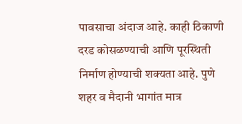पावसाचा अंदाज आहे. काही ठिकाणी दरड कोसळण्याची आणि पूरस्थिती निर्माण होण्याची शक्यता आहे. पुणे शहर व मैदानी भागांत मात्र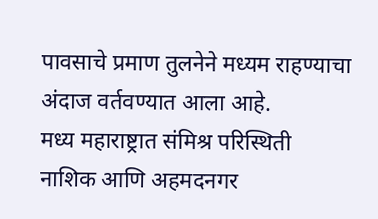पावसाचे प्रमाण तुलनेने मध्यम राहण्याचा अंदाज वर्तवण्यात आला आहे.
मध्य महाराष्ट्रात संमिश्र परिस्थिती
नाशिक आणि अहमदनगर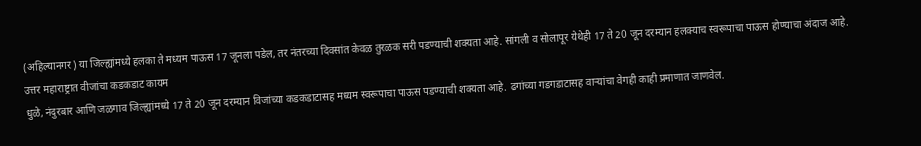(अहिल्यानगर) या जिल्ह्यांमध्ये हलका ते मध्यम पाऊस 17 जूनला पडेल, तर नंतरच्या दिवसांत केवळ तुरळक सरी पडण्याची शक्यता आहे. सांगली व सोलापूर येथेही 17 ते 20 जून दरम्यान हलक्याच स्वरूपाचा पाऊस होण्याचा अंदाज आहे.
उत्तर महाराष्ट्रात वीजांचा कडकडाट कायम
धुळे, नंदुरबार आणि जळगाव जिल्ह्यांमध्ये 17 ते 20 जून दरम्यान विजांच्या कडकडाटासह मध्यम स्वरूपाचा पाऊस पडण्याची शक्यता आहे. ढगांच्या गडगडाटासह वाऱ्यांचा वेगही काही प्रमाणात जाणवेल.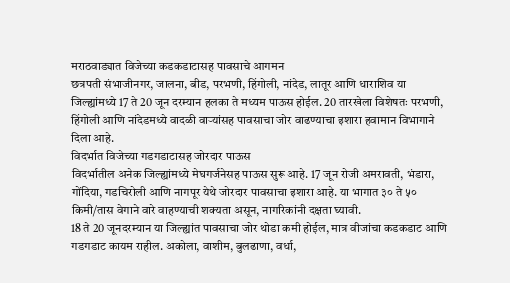मराठवाड्यात विजेच्या कडकडाटासह पावसाचे आगमन
छत्रपती संभाजीनगर, जालना, बीड, परभणी, हिंगोली, नांदेड, लातूर आणि धाराशिव या जिल्ह्यांमध्ये 17 ते 20 जून दरम्यान हलका ते मध्यम पाऊस होईल. 20 तारखेला विशेषतः परभणी, हिंगोली आणि नांदेडमध्ये वादळी वाऱ्यांसह पावसाचा जोर वाढण्याचा इशारा हवामान विभागाने दिला आहे.
विदर्भात विजेच्या गडगडाटासह जोरदार पाऊस
विदर्भातील अनेक जिल्ह्यांमध्ये मेघगर्जनेसह पाऊस सुरू आहे. 17 जून रोजी अमरावती, भंडारा, गोंदिया, गडचिरोली आणि नागपूर येथे जोरदार पावसाचा इशारा आहे. या भागात ३० ते ५० किमी/तास वेगाने वारे वाहण्याची शक्यता असून, नागरिकांनी दक्षता घ्यावी.
18 ते 20 जूनदरम्यान या जिल्ह्यांत पावसाचा जोर थोडा कमी होईल, मात्र वीजांचा कडकडाट आणि गडगडाट कायम राहील. अकोला, वाशीम, बुलढाणा, वर्धा,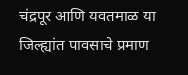चंद्रपूर आणि यवतमाळ या जिल्ह्यांत पावसाचे प्रमाण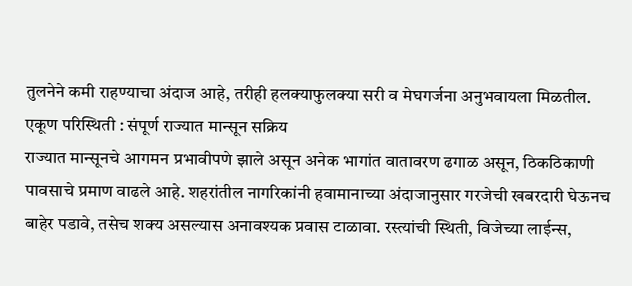तुलनेने कमी राहण्याचा अंदाज आहे, तरीही हलक्याफुलक्या सरी व मेघगर्जना अनुभवायला मिळतील.
एकूण परिस्थिती : संपूर्ण राज्यात मान्सून सक्रिय
राज्यात मान्सूनचे आगमन प्रभावीपणे झाले असून अनेक भागांत वातावरण ढगाळ असून, ठिकठिकाणी पावसाचे प्रमाण वाढले आहे. शहरांतील नागरिकांनी हवामानाच्या अंदाजानुसार गरजेची खबरदारी घेऊनच बाहेर पडावे, तसेच शक्य असल्यास अनावश्यक प्रवास टाळावा. रस्त्यांची स्थिती, विजेच्या लाईन्स,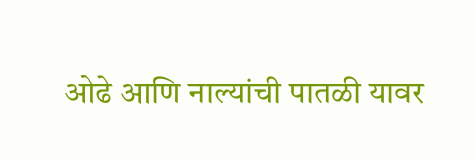ओढे आणि नाल्यांची पातळी यावर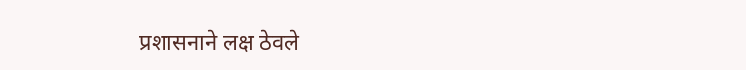प्रशासनाने लक्ष ठेवले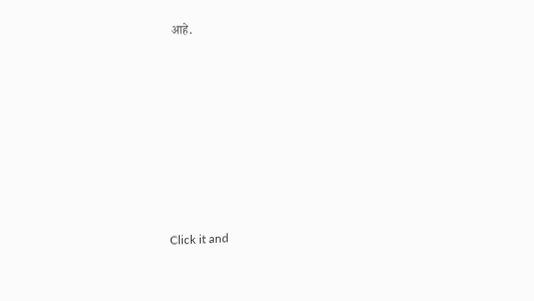आहे.












Click it and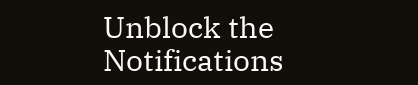Unblock the Notifications